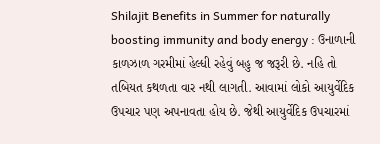Shilajit Benefits in Summer for naturally boosting immunity and body energy : ઉનાળાની કાળઝાળ ગરમીમાં હેલ્ધી રહેવું બહુ જ જરૂરી છે. નહિ તો તબિયત કથળતા વાર નથી લાગતી. આવામાં લોકો આયુર્વેદિક ઉપચાર પણ અપનાવતા હોય છે. જેથી આયુર્વેદિક ઉપચારમાં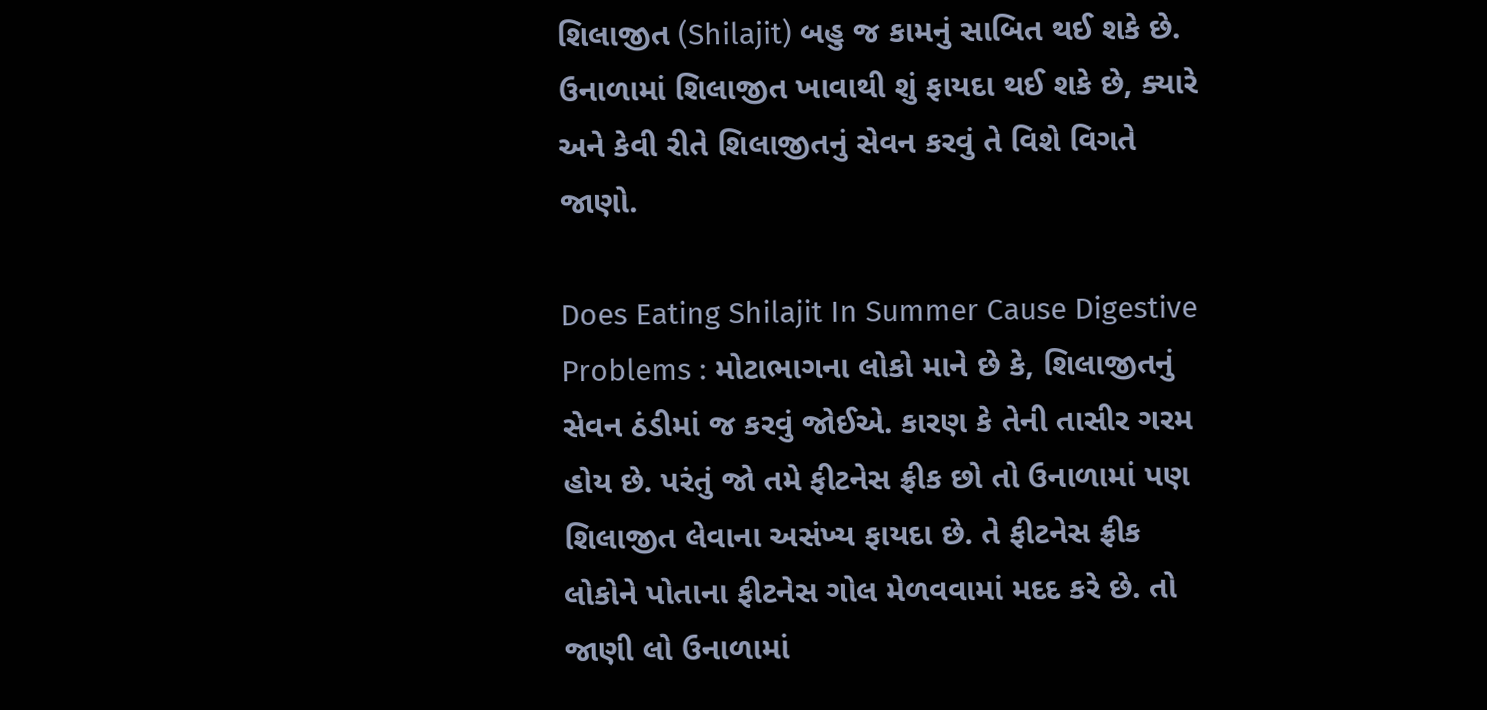શિલાજીત (Shilajit) બહુ જ કામનું સાબિત થઈ શકે છે. ઉનાળામાં શિલાજીત ખાવાથી શું ફાયદા થઈ શકે છે, ક્યારે અને કેવી રીતે શિલાજીતનું સેવન કરવું તે વિશે વિગતે જાણો.

Does Eating Shilajit In Summer Cause Digestive Problems : મોટાભાગના લોકો માને છે કે, શિલાજીતનું સેવન ઠંડીમાં જ કરવું જોઈએ. કારણ કે તેની તાસીર ગરમ હોય છે. પરંતું જો તમે ફીટનેસ ફ્રીક છો તો ઉનાળામાં પણ શિલાજીત લેવાના અસંખ્ય ફાયદા છે. તે ફીટનેસ ફ્રીક લોકોને પોતાના ફીટનેસ ગોલ મેળવવામાં મદદ કરે છે. તો જાણી લો ઉનાળામાં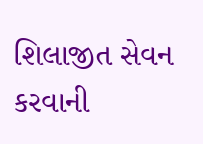શિલાજીત સેવન કરવાની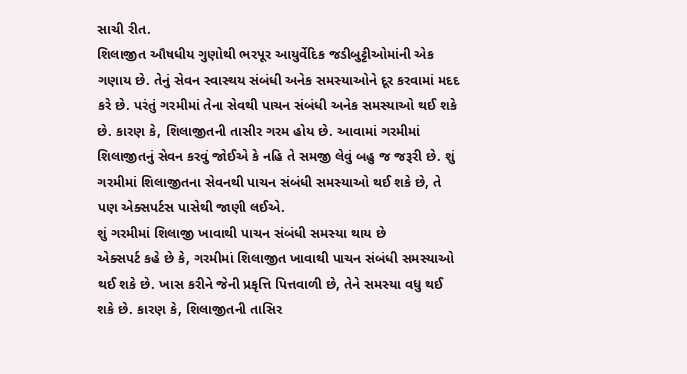સાચી રીત.
શિલાજીત ઔષધીય ગુણોથી ભરપૂર આયુર્વેદિક જડીબુટ્ટીઓમાંની એક ગણાય છે. તેનું સેવન સ્વાસ્થય સંબંધી અનેક સમસ્યાઓને દૂર કરવામાં મદદ કરે છે. પરંતું ગરમીમાં તેના સેવથી પાચન સંબંધી અનેક સમસ્યાઓ થઈ શકે છે. કારણ કે, શિલાજીતની તાસીર ગરમ હોય છે. આવામાં ગરમીમાં શિલાજીતનું સેવન કરવું જોઈએ કે નહિ તે સમજી લેવું બહુ જ જરૂરી છે. શું ગરમીમાં શિલાજીતના સેવનથી પાચન સંબંધી સમસ્યાઓ થઈ શકે છે, તે પણ એક્સપર્ટસ પાસેથી જાણી લઈએ.
શું ગરમીમાં શિલાજી ખાવાથી પાચન સંબંધી સમસ્યા થાય છે
એક્સપર્ટ કહે છે કે, ગરમીમાં શિલાજીત ખાવાથી પાચન સંબંધી સમસ્યાઓ થઈ શકે છે. ખાસ કરીને જેની પ્રકૃત્તિ પિત્તવાળી છે, તેને સમસ્યા વધુ થઈ શકે છે. કારણ કે, શિલાજીતની તાસિર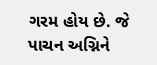ગરમ હોય છે. જે પાચન અગ્નિને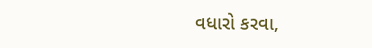વધારો કરવા,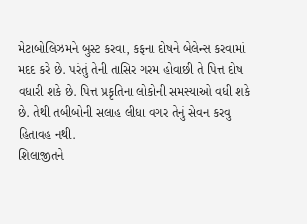મેટાબોલિઝમને બુસ્ટ કરવા, કફના દોષને બેલેન્સ કરવામાં મદદ કરે છે. પરંતું તેની તાસિર ગરમ હોવાછી તે પિત્ત દોષ વધારી શકે છે. પિત્ત પ્રકૃતિના લોકોની સમસ્યાઓ વધી શકે છે. તેથી તબીબોની સલાહ લીધા વગર તેનું સેવન કરવુ હિતાવહ નથી.
શિલાજીતને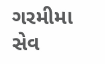ગરમીમા સેવ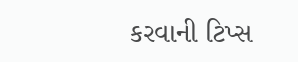કરવાની ટિપ્સ